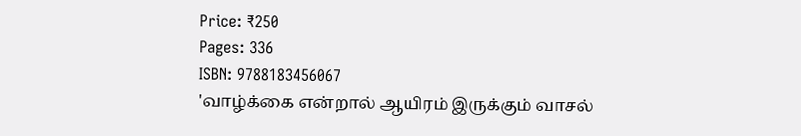Price: ₹250
Pages: 336
ISBN: 9788183456067
'வாழ்க்கை என்றால் ஆயிரம் இருக்கும் வாசல்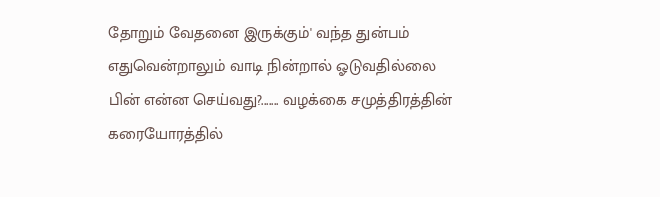தோறும் வேதனை இருக்கும்' வந்த துன்பம் எதுவென்றாலும் வாடி நின்றால் ஓடுவதில்லை பின் என்ன செய்வது?....... வழக்கை சமுத்திரத்தின் கரையோரத்தில்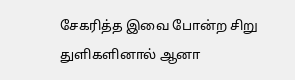சேகரித்த இவை போன்ற சிறு துளிகளினால் ஆனா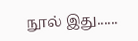நூல் இது......